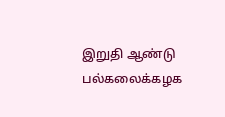இறுதி ஆண்டு பல்கலைக்கழக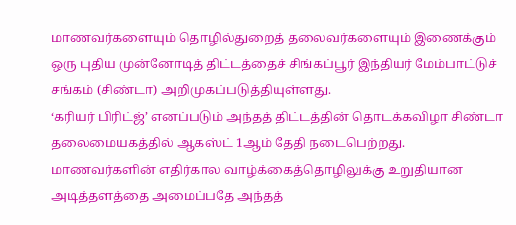மாணவர்களையும் தொழில்துறைத் தலைவர்களையும் இணைக்கும் ஒரு புதிய முன்னோடித் திட்டத்தைச் சிங்கப்பூர் இந்தியர் மேம்பாட்டுச் சங்கம் (சிண்டா) அறிமுகப்படுத்தியுள்ளது.
‘கரியர் பிரிட்ஜ்’ எனப்படும் அந்தத் திட்டத்தின் தொடக்கவிழா சிண்டா தலைமையகத்தில் ஆகஸ்ட் 1ஆம் தேதி நடைபெற்றது.
மாணவர்களின் எதிர்கால வாழ்க்கைத்தொழிலுக்கு உறுதியான அடித்தளத்தை அமைப்பதே அந்தத்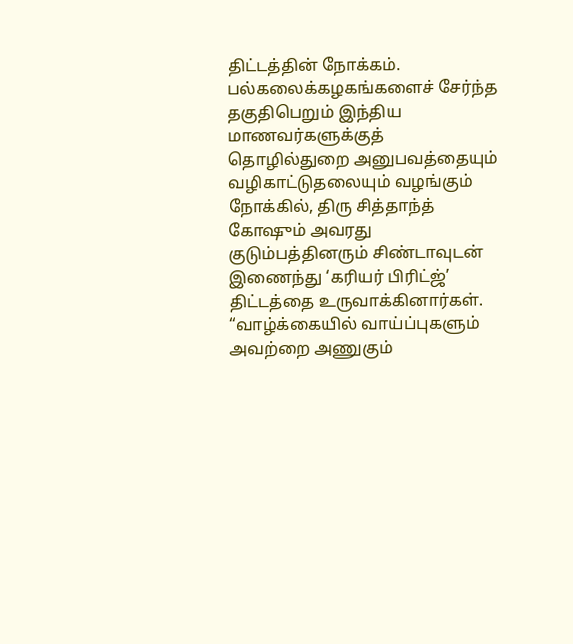திட்டத்தின் நோக்கம்.
பல்கலைக்கழகங்களைச் சேர்ந்த தகுதிபெறும் இந்திய மாணவர்களுக்குத் தொழில்துறை அனுபவத்தையும் வழிகாட்டுதலையும் வழங்கும் நோக்கில், திரு சித்தாந்த் கோஷும் அவரது குடும்பத்தினரும் சிண்டாவுடன் இணைந்து ‘கரியர் பிரிட்ஜ்’ திட்டத்தை உருவாக்கினார்கள்.
“வாழ்க்கையில் வாய்ப்புகளும் அவற்றை அணுகும்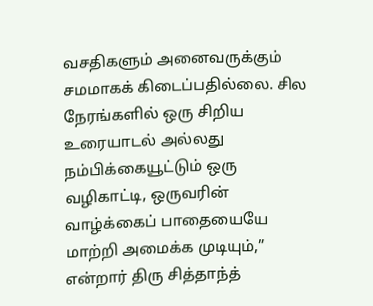வசதிகளும் அனைவருக்கும் சமமாகக் கிடைப்பதில்லை. சில நேரங்களில் ஒரு சிறிய உரையாடல் அல்லது நம்பிக்கையூட்டும் ஒரு வழிகாட்டி, ஒருவரின் வாழ்க்கைப் பாதையையே மாற்றி அமைக்க முடியும்,” என்றார் திரு சித்தாந்த்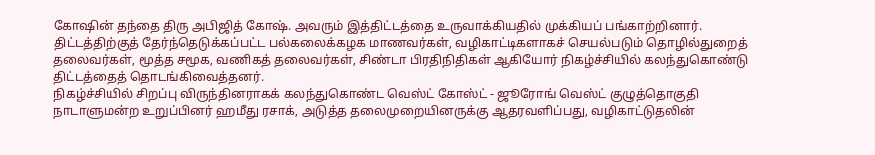கோஷின் தந்தை திரு அபிஜித் கோஷ். அவரும் இத்திட்டத்தை உருவாக்கியதில் முக்கியப் பங்காற்றினார்.
திட்டத்திற்குத் தேர்ந்தெடுக்கப்பட்ட பல்கலைக்கழக மாணவர்கள், வழிகாட்டிகளாகச் செயல்படும் தொழில்துறைத் தலைவர்கள், மூத்த சமூக, வணிகத் தலைவர்கள், சிண்டா பிரதிநிதிகள் ஆகியோர் நிகழ்ச்சியில் கலந்துகொண்டு திட்டத்தைத் தொடங்கிவைத்தனர்.
நிகழ்ச்சியில் சிறப்பு விருந்தினராகக் கலந்துகொண்ட வெஸ்ட் கோஸ்ட் - ஜூரோங் வெஸ்ட் குழுத்தொகுதி நாடாளுமன்ற உறுப்பினர் ஹமீது ரசாக், அடுத்த தலைமுறையினருக்கு ஆதரவளிப்பது, வழிகாட்டுதலின்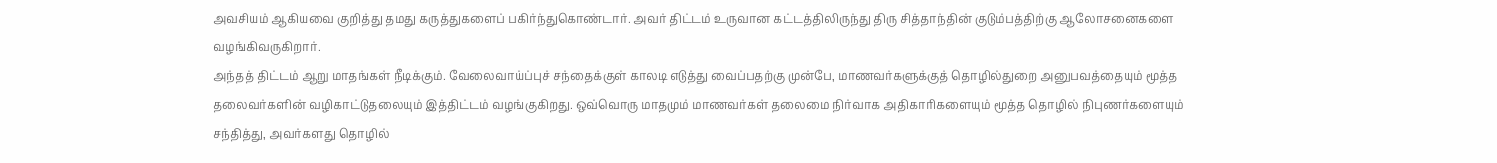அவசியம் ஆகியவை குறித்து தமது கருத்துகளைப் பகிர்ந்துகொண்டார். அவர் திட்டம் உருவான கட்டத்திலிருந்து திரு சித்தாந்தின் குடும்பத்திற்கு ஆலோசனைகளை வழங்கிவருகிறார்.
அந்தத் திட்டம் ஆறு மாதங்கள் நீடிக்கும். வேலைவாய்ப்புச் சந்தைக்குள் காலடி எடுத்து வைப்பதற்கு முன்பே, மாணவர்களுக்குத் தொழில்துறை அனுபவத்தையும் மூத்த தலைவர்களின் வழிகாட்டுதலையும் இத்திட்டம் வழங்குகிறது. ஒவ்வொரு மாதமும் மாணவர்கள் தலைமை நிர்வாக அதிகாரிகளையும் மூத்த தொழில் நிபுணர்களையும் சந்தித்து, அவர்களது தொழில்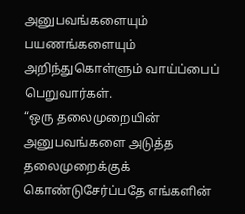அனுபவங்களையும் பயணங்களையும் அறிந்துகொள்ளும் வாய்ப்பைப் பெறுவார்கள்.
“ஒரு தலைமுறையின் அனுபவங்களை அடுத்த தலைமுறைக்குக் கொண்டுசேர்ப்பதே எங்களின்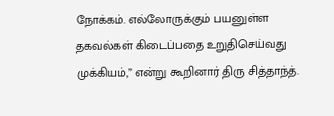நோக்கம். எல்லோருக்கும் பயனுள்ள தகவல்கள் கிடைப்பதை உறுதிசெய்வது முக்கியம்,” என்று கூறினார் திரு சித்தாந்த்.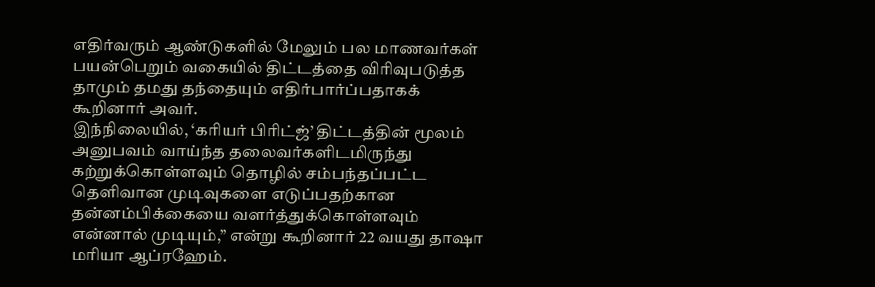எதிர்வரும் ஆண்டுகளில் மேலும் பல மாணவர்கள் பயன்பெறும் வகையில் திட்டத்தை விரிவுபடுத்த தாமும் தமது தந்தையும் எதிர்பார்ப்பதாகக் கூறினார் அவர்.
இந்நிலையில், ‘கரியர் பிரிட்ஜ்’ திட்டத்தின் மூலம் அனுபவம் வாய்ந்த தலைவர்களிடமிருந்து கற்றுக்கொள்ளவும் தொழில் சம்பந்தப்பட்ட தெளிவான முடிவுகளை எடுப்பதற்கான தன்னம்பிக்கையை வளர்த்துக்கொள்ளவும் என்னால் முடியும்,” என்று கூறினார் 22 வயது தாஷா மரியா ஆப்ரஹேம்.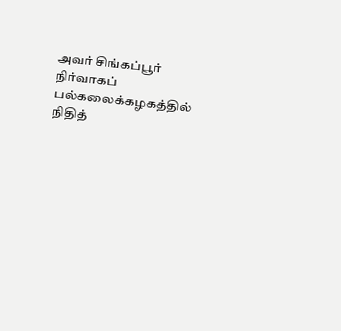அவர் சிங்கப்பூர் நிர்வாகப் பல்கலைக்கழகத்தில் நிதித்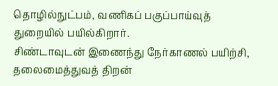தொழில்நுட்பம், வணிகப் பகுப்பாய்வுத் துறையில் பயில்கிறார்.
சிண்டாவுடன் இணைந்து நேர்காணல் பயிற்சி, தலைமைத்துவத் திறன்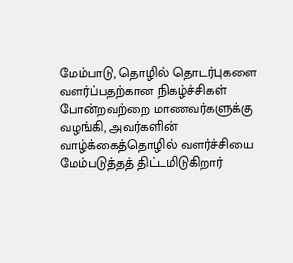மேம்பாடு, தொழில் தொடர்புகளை வளர்ப்பதற்கான நிகழ்ச்சிகள் போன்றவற்றை மாணவர்களுக்கு வழங்கி, அவர்களின் வாழ்க்கைத்தொழில் வளர்ச்சியை மேம்படுத்தத் திட்டமிடுகிறார்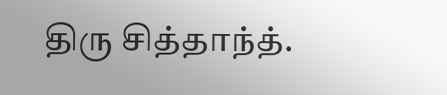திரு சித்தாந்த்.